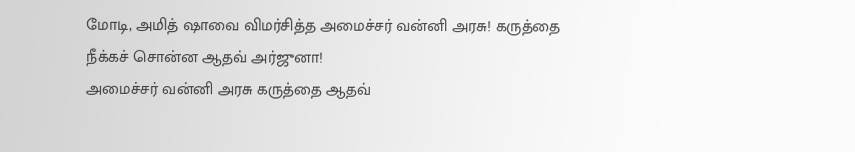மோடி, அமித் ஷாவை விமர்சித்த அமைச்சர் வன்னி அரசு! கருத்தை நீக்கச் சொன்ன ஆதவ் அர்ஜுனா!
அமைச்சர் வன்னி அரசு கருத்தை ஆதவ்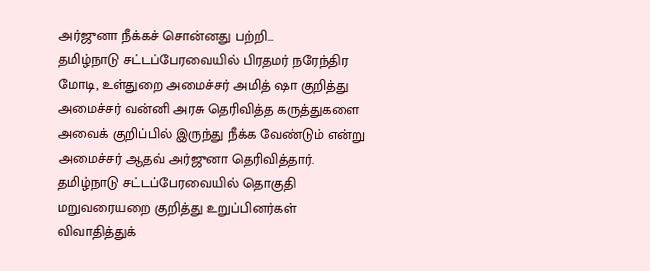அர்ஜுனா நீக்கச் சொன்னது பற்றி...
தமிழ்நாடு சட்டப்பேரவையில் பிரதமர் நரேந்திர மோடி, உள்துறை அமைச்சர் அமித் ஷா குறித்து அமைச்சர் வன்னி அரசு தெரிவித்த கருத்துகளை அவைக் குறிப்பில் இருந்து நீக்க வேண்டும் என்று அமைச்சர் ஆதவ் அர்ஜுனா தெரிவித்தார்.
தமிழ்நாடு சட்டப்பேரவையில் தொகுதி மறுவரையறை குறித்து உறுப்பினர்கள் விவாதித்துக்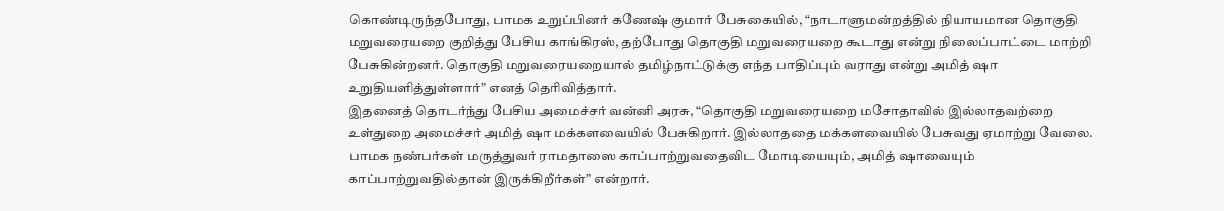கொண்டிருந்தபோது, பாமக உறுப்பினர் கணேஷ் குமார் பேசுகையில், “நாடாளுமன்றத்தில் நியாயமான தொகுதி மறுவரையறை குறித்து பேசிய காங்கிரஸ், தற்போது தொகுதி மறுவரையறை கூடாது என்று நிலைப்பாட்டை மாற்றி பேசுகின்றனர். தொகுதி மறுவரையறையால் தமிழ்நாட்டுக்கு எந்த பாதிப்பும் வராது என்று அமித் ஷா உறுதியளித்துள்ளார்” எனத் தெரிவித்தார்.
இதனைத் தொடர்ந்து பேசிய அமைச்சர் வன்னி அரசு, “தொகுதி மறுவரையறை மசோதாவில் இல்லாதவற்றை உள்துறை அமைச்சர் அமித் ஷா மக்களவையில் பேசுகிறார். இல்லாததை மக்களவையில் பேசுவது ஏமாற்று வேலை. பாமக நண்பர்கள் மருத்துவர் ராமதாஸை காப்பாற்றுவதைவிட மோடியையும், அமித் ஷாவையும் காப்பாற்றுவதில்தான் இருக்கிறீர்கள்” என்றார்.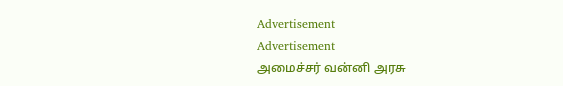Advertisement
Advertisement
அமைச்சர் வன்னி அரசு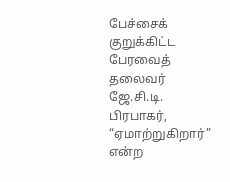பேச்சைக் குறுக்கிட்ட பேரவைத் தலைவர் ஜே.சி.டி. பிரபாகர், “ஏமாற்றுகிறார்” என்ற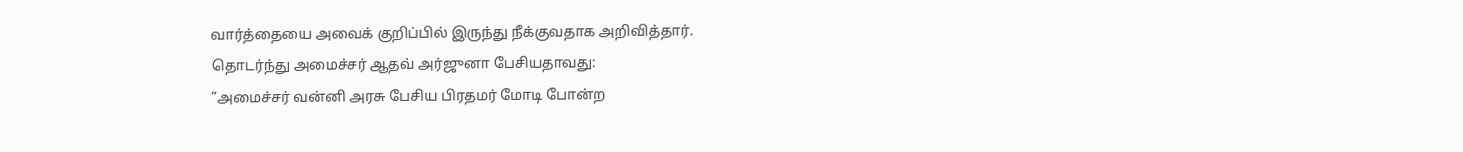வார்த்தையை அவைக் குறிப்பில் இருந்து நீக்குவதாக அறிவித்தார்.
தொடர்ந்து அமைச்சர் ஆதவ் அர்ஜுனா பேசியதாவது:
”அமைச்சர் வன்னி அரசு பேசிய பிரதமர் மோடி போன்ற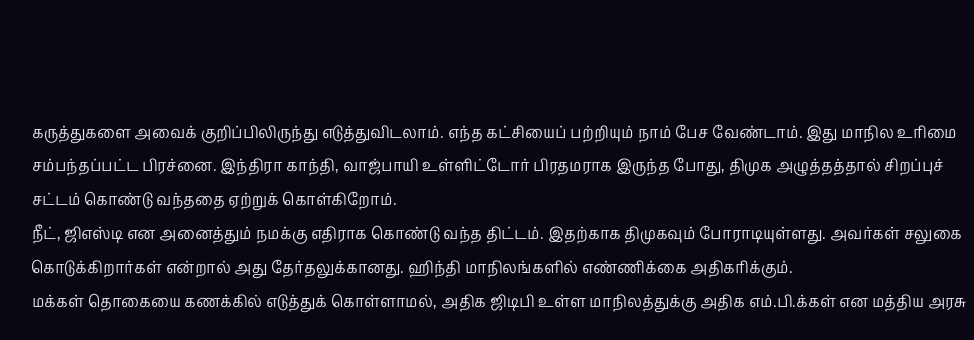கருத்துகளை அவைக் குறிப்பிலிருந்து எடுத்துவிடலாம். எந்த கட்சியைப் பற்றியும் நாம் பேச வேண்டாம். இது மாநில உரிமை சம்பந்தப்பட்ட பிரச்னை. இந்திரா காந்தி, வாஜ்பாயி உள்ளிட்டோர் பிரதமராக இருந்த போது, திமுக அழுத்தத்தால் சிறப்புச் சட்டம் கொண்டு வந்ததை ஏற்றுக் கொள்கிறோம்.
நீட், ஜிஎஸ்டி என அனைத்தும் நமக்கு எதிராக கொண்டு வந்த திட்டம். இதற்காக திமுகவும் போராடியுள்ளது. அவர்கள் சலுகை கொடுக்கிறார்கள் என்றால் அது தேர்தலுக்கானது. ஹிந்தி மாநிலங்களில் எண்ணிக்கை அதிகரிக்கும்.
மக்கள் தொகையை கணக்கில் எடுத்துக் கொள்ளாமல், அதிக ஜிடிபி உள்ள மாநிலத்துக்கு அதிக எம்.பி.க்கள் என மத்திய அரசு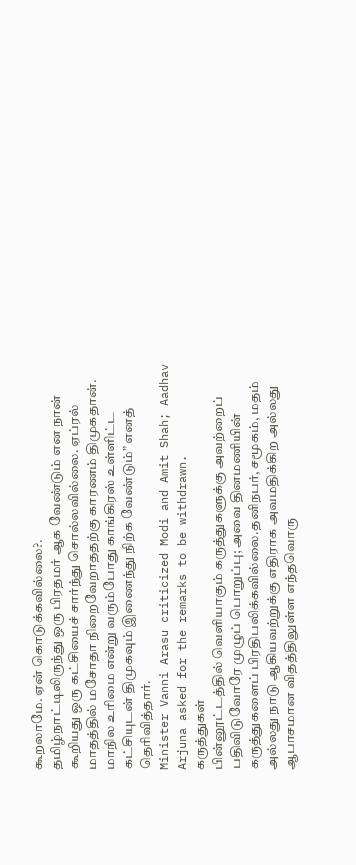கூறலாமே. ஏன் கொடுக்கவில்லை?.
தமிழ்நாட்டிலிருந்து ஒரு பிரதமர் ஆக வேண்டும் என நான் கூறியது ஒரு கட்சியைச் சார்ந்து சொல்லவில்லை. ஏப்ரல் மாதத்தில் மசோதா நிறைவேறாததற்கு காரணம் திமுகதான். மாநில உரிமை என்று வரும்போது காங்கிரஸ் உள்ளிட்ட கட்சியுடன் திமுகவும் இணைந்து நிற்க வேண்டும்” எனத் தெரிவித்தார்.
Minister Vanni Arasu criticized Modi and Amit Shah; Aadhav Arjuna asked for the remarks to be withdrawn.
கருத்துகள்
பின்னூட்டத்தில் வெளியாகும் கருத்துகளுக்கு அவற்றைப் பதிவிடுவோரே முழுப் பொறுப்பு; அவை தினமணியின் கருத்துகளைப் பிரதிபலிக்கவில்லை.தனிநபர், சமூகம், மதம் அல்லது நாடு ஆகியவற்றுக்கு எதிராக அவமதிக்கிற அல்லது ஆபாசமான விதத்திலுள்ள எந்தவொரு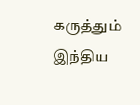கருத்தும் இந்திய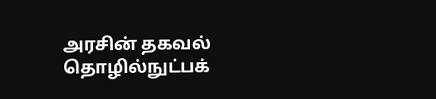அரசின் தகவல் தொழில்நுட்பக்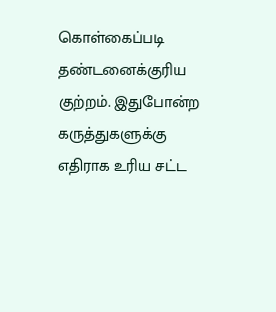கொள்கைப்படி தண்டனைக்குரிய குற்றம். இதுபோன்ற கருத்துகளுக்கு எதிராக உரிய சட்ட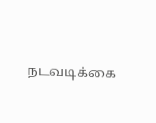நடவடிக்கை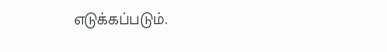எடுக்கப்படும்.